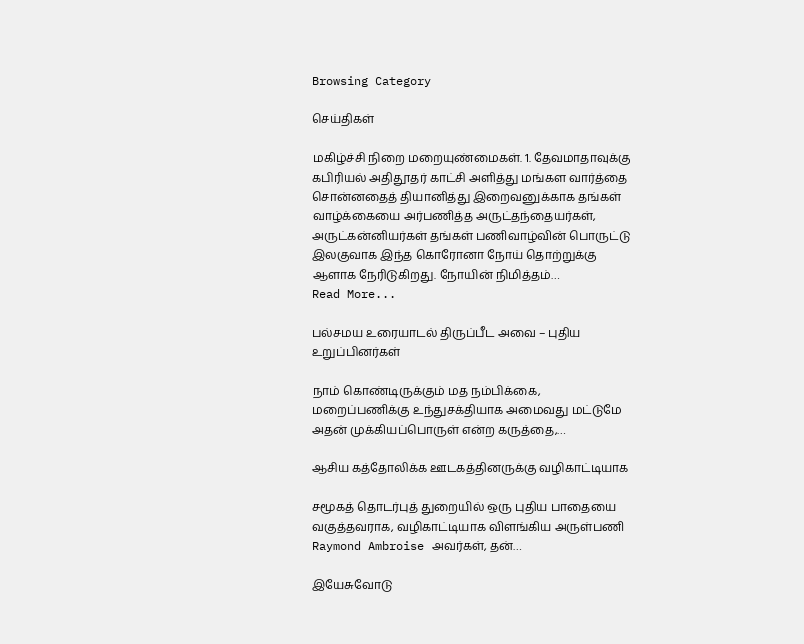Browsing Category

செய்திகள்

மகிழ்ச்சி நிறை மறையுண்மைகள். 1. தேவமாதாவுக்கு கபிரியல் அதிதூதர் காட்சி அளித்து மங்கள வார்த்தை சொன்னதைத் தியானித்து இறைவனுக்காக தங்கள் வாழ்க்கையை அர்பணித்த அருட்தந்தையர்கள், அருட்கன்னியர்கள் தங்கள் பணிவாழ்வின் பொருட்டு இலகுவாக இந்த கொரோனா நோய் தொற்றுக்கு ஆளாக நேரிடுகிறது. நோயின் நிமித்தம்…
Read More...

பல்சமய உரையாடல் திருப்பீட அவை – புதிய உறுப்பினர்கள்

நாம் கொண்டிருக்கும் மத நம்பிக்கை, மறைப்பணிக்கு உந்துசக்தியாக அமைவது மட்டுமே அதன் முக்கியப்பொருள் என்ற கருத்தை,…

ஆசிய கத்தோலிக்க ஊடகத்தினருக்கு வழிகாட்டியாக

சமூகத் தொடர்புத் துறையில் ஒரு புதிய பாதையை வகுத்தவராக, வழிகாட்டியாக விளங்கிய அருள்பணி Raymond Ambroise அவர்கள், தன்…

இயேசுவோடு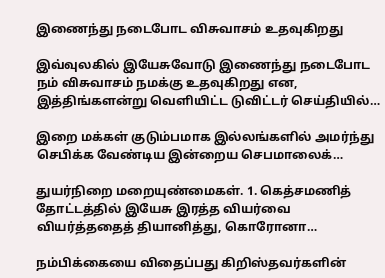இணைந்து நடைபோட விசுவாசம் உதவுகிறது

இவ்வுலகில் இயேசுவோடு இணைந்து நடைபோட நம் விசுவாசம் நமக்கு உதவுகிறது என, இத்திங்களன்று வெளியிட்ட டுவிட்டர் செய்தியில்…

இறை மக்கள் குடும்பமாக இல்லங்களில் அமர்ந்து செபிக்க வேண்டிய இன்றைய செபமாலைக்…

துயர்நிறை மறையுண்மைகள். 1. கெத்சமணித் தோட்டத்தில் இயேசு இரத்த வியர்வை வியர்த்ததைத் தியானித்து, கொரோனா…

நம்பிக்கையை விதைப்பது கிறிஸ்தவர்களின்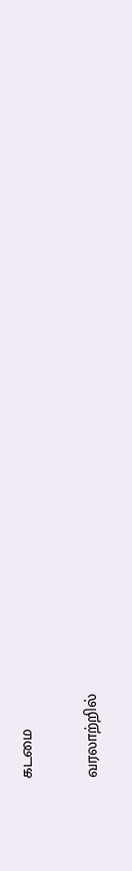கடமை

வரலாற்றில்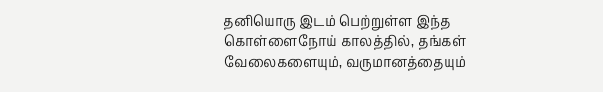தனியொரு இடம் பெற்றுள்ள இந்த கொள்ளைநோய் காலத்தில், தங்கள் வேலைகளையும், வருமானத்தையும்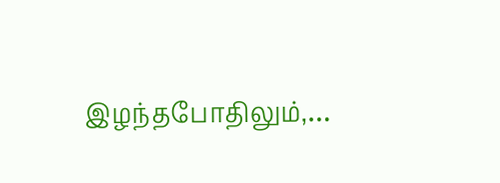இழந்தபோதிலும்,…